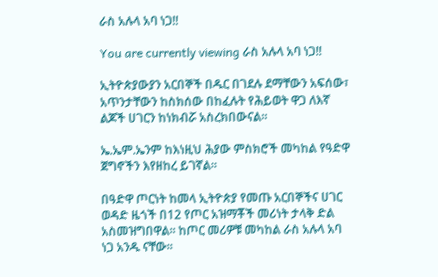ራስ አሉላ አባ ነጋ!!

You are currently viewing ራስ አሉላ አባ ነጋ!!

ኢትዮጵያውያን አርበኞች በዱር በገደሉ ደማቸውን አፍሰው፣ አጥንታቸውን ከስክሰው በከፈሉት የሕይወት ዋጋ ለእኛ ልጆች ሀገርን ከነክብሯ አስረክበውናል።

ኤ.ኤም.ኤንም ከእነዚህ ሕያው ምስክሮች መካከል የዓድዋ ጀግኖችን እየዘከረ ይገኛል፡፡

በዓድዋ ጦርነት ከመላ ኢትዮጵያ የመጡ አርበኞችና ሀገር ወዳድ ዜጎች በ12 የጦር አዝማቾች መሪነት ታላቅ ድል አስመዝግበዋል፡፡ ከጦር መሪዎቹ መካከል ራስ አሉላ አባ ነጋ አንዱ ናቸው፡፡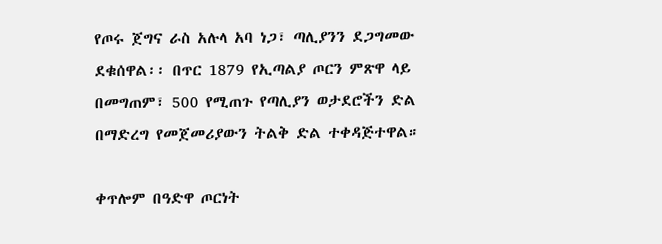የጦሩ ጀግና ራስ አሉላ አባ ነጋ፣ ጣሊያንን ደጋግመው ደቁሰዋል፡፡ በጥር 1879 የኢጣልያ ጦርን ምጽዋ ላይ በመግጠም፣ 500 የሚጠጉ የጣሊያን ወታደሮችን ድል በማድረግ የመጀመሪያውን ትልቅ ድል ተቀዳጅተዋል።

ቀጥሎም በዓድዋ ጦርነት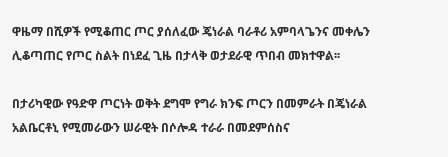ዋዜማ በሺዎች የሚቆጠር ጦር ያሰለፈው ጄነራል ባራቶሪ አምባላጌንና መቀሌን ሊቆጣጠር የጦር ስልት በነደፈ ጊዜ በታላቅ ወታደራዊ ጥበብ መክተዋል፡፡

በታሪካዊው የዓድዋ ጦርነት ወቅት ደግሞ የግራ ክንፍ ጦርን በመምራት በጄነራል አልቤርቶኒ የሚመራውን ሠራዊት በሶሎዳ ተራራ በመደምሰስና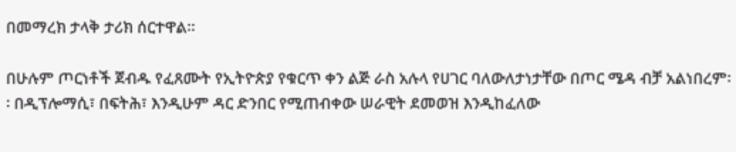በመማረክ ታላቅ ታሪክ ሰርተዋል።

በሁሉም ጦርነቶች ጀብዱ የፈጸሙት የኢትዮጵያ የቁርጥ ቀን ልጅ ራስ አሉላ የሀገር ባለውለታነታቸው በጦር ሜዳ ብቻ አልነበረም፡፡ በዲፕሎማሲ፣ በፍትሕ፣ እንዲሁም ዳር ድንበር የሚጠብቀው ሠራዊት ደመወዝ እንዲከፈለው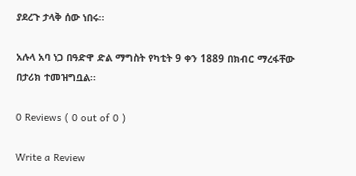ያደረጉ ታላቅ ሰው ነበሩ፡፡

አሉላ አባ ነጋ በዓድዋ ድል ማግስት የካቲት 9 ቀን 1889 በክብር ማረፋቸው በታሪክ ተመዝግቧል፡፡

0 Reviews ( 0 out of 0 )

Write a Review